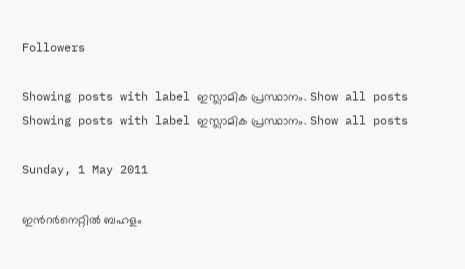Followers

Showing posts with label ഇസ്ലാമിക പ്രസ്ഥാനം. Show all posts
Showing posts with label ഇസ്ലാമിക പ്രസ്ഥാനം. Show all posts

Sunday, 1 May 2011

ഇന്‍റര്‍നെറ്റില്‍ ബഹളം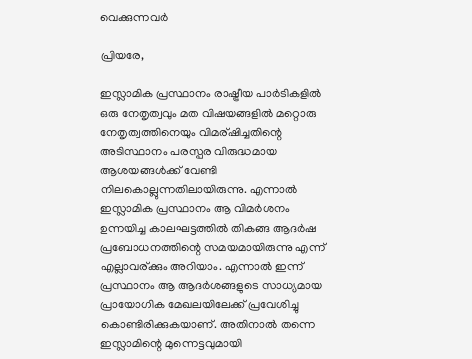വെക്കുന്നവര്‍

പ്രിയരേ,

ഇസ്ലാമിക പ്രസ്ഥാനം രാഷ്ട്രീയ പാര്‍ടികളില്‍ ഒരു നേതൃത്വവും മത വിഷയങ്ങളില്‍ മറ്റൊരു നേതൃത്വത്തിനെയും വിമര്ഷിച്ചതിന്റെ അടിസ്ഥാനം പരസ്പര വിരുദ്ധമായ ആശയങ്ങള്‍ക്ക് വേണ്ടി നിലകൊല്ലുന്നതിലായിരുന്നു. എന്നാല്‍ ഇസ്ലാമിക പ്രസ്ഥാനം ആ വിമര്‍ശനം ഉന്നയിച്ച കാലഘട്ടത്തില്‍ തികങ്ങ ആദര്‍ഷ പ്രബോധനത്തിന്റെ സമയമായിരുന്നു എന്ന് എല്ലാവര്ക്കും അറിയാം. എന്നാല്‍ ഇന്ന് പ്രസ്ഥാനം ആ ആദര്‍ശങ്ങളുടെ സാധ്യമായ പ്രായോഗിക മേഖലയിലേക്ക് പ്രവേശിച്ചു കൊണ്ടിരിക്കുകയാണ്. അതിനാല്‍ തന്നെ ഇസ്ലാമിന്റെ മുന്നെട്ടവുമായി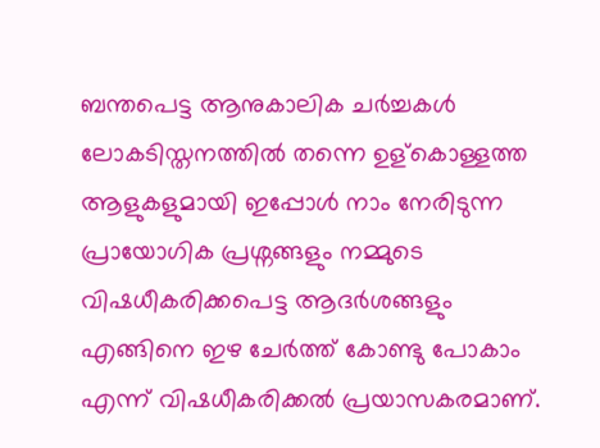ബന്തപെട്ട ആനുകാലിക ചര്‍ച്ചകള്‍ ലോകടിസ്തനത്തില്‍ തന്നെ ഉള്കൊള്ളത്ത ആളുകളുമായി ഇപ്പോള്‍ നാം നേരിടുന്ന പ്രായോഗിക പ്രശ്നങ്ങളും നമ്മുടെ വിഷധീകരിക്കപെട്ട ആദര്‍ശങ്ങളും എങ്ങിനെ ഇഴ ചേര്‍ത്ത് കോണ്ടു പോകാം എന്ന് വിഷധീകരിക്കല്‍ പ്രയാസകരമാണ്.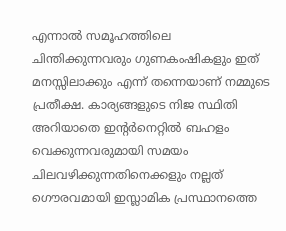എന്നാല്‍ സമൂഹത്തിലെ ചിന്തിക്കുന്നവരും ഗുണകംഷികളും ഇത് മനസ്സിലാക്കും എന്ന് തന്നെയാണ് നമ്മുടെ പ്രതീക്ഷ. കാര്യങ്ങളുടെ നിജ സ്ഥിതി അറിയാതെ ഇന്‍റര്‍നെറ്റില്‍ ബഹളം വെക്കുന്നവരുമായി സമയം ചിലവഴിക്കുന്നതിനെക്കളും നല്ലത് ഗൌരവമായി ഇസ്ലാമിക പ്രസ്ഥാനത്തെ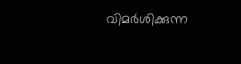വിമര്‍ശിക്കുന്ന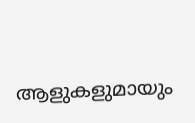ആളുകളുമായും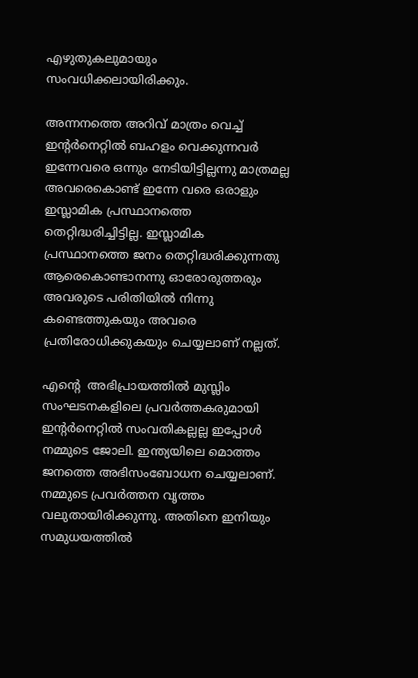എഴുതുകലുമായും സംവധിക്കലായിരിക്കും.

അന്നനത്തെ അറിവ് മാത്രം വെച്ച് ഇന്‍റര്‍നെറ്റില്‍ ബഹളം വെക്കുന്നവര്‍ ഇന്നേവരെ ഒന്നും നേടിയിട്ടില്ലന്നു മാത്രമല്ല അവരെകൊണ്ട് ഇന്നേ വരെ ഒരാളും ഇസ്ലാമിക പ്രസ്ഥാനത്തെ തെറ്റിദ്ധരിച്ചിട്ടില്ല. ഇസ്ലാമിക പ്രസ്ഥാനത്തെ ജനം തെറ്റിദ്ധരിക്കുന്നതു ആരെകൊണ്ടാനന്നു ഓരോരുത്തരും അവരുടെ പരിതിയില്‍ നിന്നു കണ്ടെത്തുകയും അവരെ പ്രതിരോധിക്കുകയും ചെയ്യലാണ് നല്ലത്.

എന്റെ  അഭിപ്രായത്തില്‍ മുസ്ലിം സംഘടനകളിലെ പ്രവര്‍ത്തകരുമായി ഇന്‍റര്‍നെറ്റില്‍ സംവതികല്ലല്ല ഇപ്പോള്‍ നമ്മുടെ ജോലി. ഇന്ത്യയിലെ മൊത്തം ജനത്തെ അഭിസംബോധന ചെയ്യലാണ്. നമ്മുടെ പ്രവര്‍ത്തന വൃത്തം വലുതായിരിക്കുന്നു. അതിനെ ഇനിയും സമുധയത്തില്‍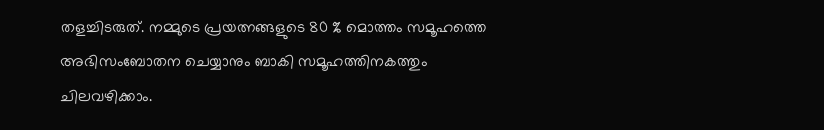തളച്ചിടരുത്. നമ്മുടെ പ്രയത്നങ്ങളുടെ 80 % മൊത്തം സമൂഹത്തെ അഭിസംബോതന ചെയ്യാനും ബാകി സമൂഹത്തിനകത്തും ചിലവഴിക്കാം.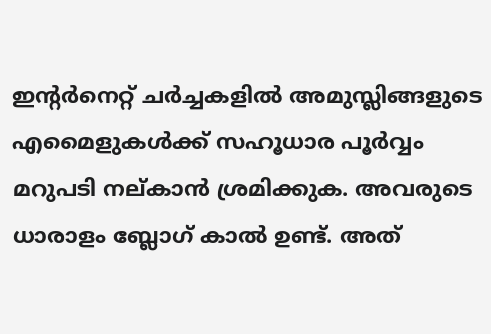ഇന്റര്‍നെറ്റ്‌ ചര്‍ച്ചകളില്‍ അമുസ്ലിങ്ങളുടെ എമൈളുകള്‍ക്ക് സഹൂധാര പൂര്‍വ്വം മറുപടി നല്കാന്‍ ശ്രമിക്കുക. അവരുടെ ധാരാളം ബ്ലോഗ്‌ കാല്‍ ഉണ്ട്. അത്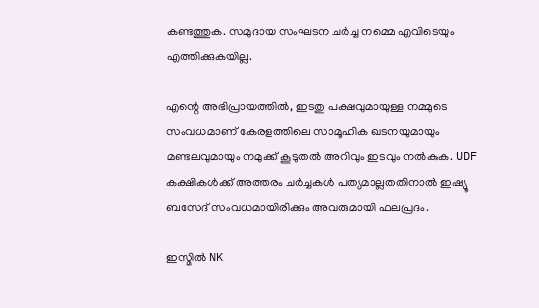കണ്ടത്തുക. സമുദായ സംഘടന ചര്‍ച്ച നമ്മെ എവിടെയും എത്തിക്കുകയില്ല.

എന്റെ അഭിപ്രായത്തില്‍, ഇടതു പക്ഷവുമായുള്ള നമ്മുടെ സംവധമാണ് കേരളത്തിലെ സാമൂഹിക ഖടനയുമായും മണ്ടലവുമായും നമുക്ക് കൂടുതല്‍ അറിവും ഇടവും നല്‍കുക. UDF കക്ഷികള്‍ക്ക് അത്തരം ചര്‍ച്ചകള്‍ പത്യമാല്ലതതിനാല്‍ ഇഷ്യൂ ബസേദ് സംവധമായിരിക്കും അവരുമായി ഫലപ്രദം.

ഇസ്മില്‍ NK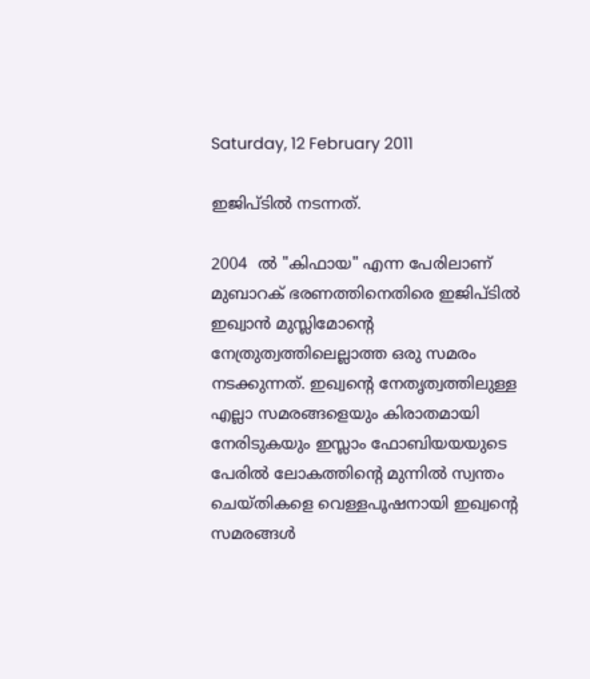Saturday, 12 February 2011

ഇജിപ്ടില്‍ നടന്നത്.

2004  ല്‍ "കിഫായ" എന്ന പേരിലാണ് മുബാറക് ഭരണത്തിനെതിരെ ഇജിപ്ടില്‍ ഇഖ്വാന്‍ മുസ്ലിമോന്റെ നേത്രുത്വത്തിലെല്ലാത്ത ഒരു സമരം നടക്കുന്നത്. ഇഖ്വന്റെ നേതൃത്വത്തിലുള്ള എല്ലാ സമരങ്ങളെയും കിരാതമായി നേരിടുകയും ഇസ്ലാം ഫോബിയയയുടെ പേരില്‍ ലോകത്തിന്റെ മുന്നില്‍ സ്വന്തം ചെയ്തികളെ വെള്ളപൂഷനായി ഇഖ്വന്റെ സമരങ്ങള്‍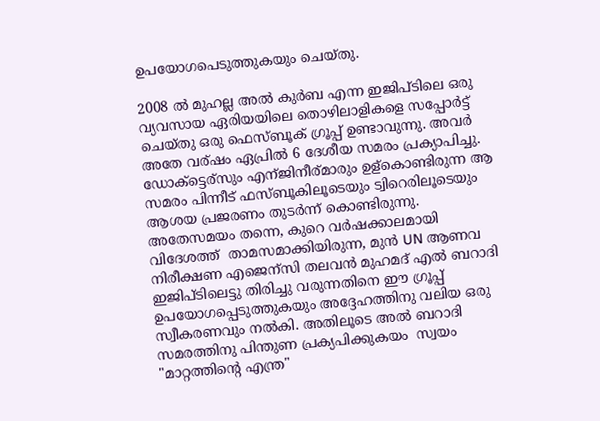ഉപയോഗപെടുത്തുകയും ചെയ്തു.

2008 ല്‍ മുഹല്ല അല്‍ കുര്‍ബ എന്ന ഇജിപ്ടിലെ ഒരു  വ്യവസായ ഏരിയയിലെ തൊഴിലാളികളെ സപ്പോര്‍ട്ട് ചെയ്തു ഒരു ഫെസ്ബൂക് ഗ്രൂപ്പ്‌ ഉണ്ടാവുന്നു. അവര്‍ അതേ വര്ഷം ഏപ്രില്‍ 6 ദേശീയ സമരം പ്രക്യാപിച്ചു. ഡോക്ട്ടെര്സും എന്ജിനീര്മാരും ഉള്കൊണ്ടിരുന്ന ആ സമരം പിന്നീട് ഫസ്ബൂകിലൂടെയും ട്വിറെരിലൂടെയും ആശയ പ്രജരണം തുടര്‍ന്ന് കൊണ്ടിരുന്നു. അതേസമയം തന്നെ, കുറെ വര്‍ഷക്കാലമായി വിദേശത്ത്  താമസമാക്കിയിരുന്ന, മുന്‍ UN ആണവ നിരീക്ഷണ എജെന്സി തലവന്‍ മുഹമദ് എല്‍ ബറാദി ഇജിപ്ടിലെട്ടു തിരിച്ചു വരുന്നതിനെ ഈ ഗ്രൂപ്പ്‌ ഉപയോഗപ്പെടുത്തുകയും അദ്ദേഹത്തിനു വലിയ ഒരു സ്വീകരണവും നല്‍കി. അതിലൂടെ അല്‍ ബറാദി സമരത്തിനു പിന്തുണ പ്രക്യപിക്കുകയം  സ്വയം "മാറ്റത്തിന്റെ എന്ത്ര"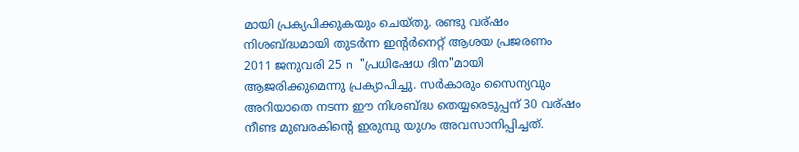മായി പ്രക്യപിക്കുകയും ചെയ്തു. രണ്ടു വര്ഷം നിശബ്ദ്ധമായി തുടര്‍ന്ന ഇന്റര്‍നെറ്റ്‌ ആശയ പ്രജരണം 2011 ജനുവരി 25 n "പ്രധിഷേധ ദിന"മായി ആജരിക്കുമെന്നു പ്രക്യാപിച്ചു. സര്‍കാരും സൈന്യവും അറിയാതെ നടന്ന ഈ നിശബ്ദ്ധ തെയ്യരെടുപ്പന് 30 വര്ഷം നീണ്ട മുബരകിന്റെ ഇരുമ്പു യുഗം അവസാനിപ്പിച്ചത്.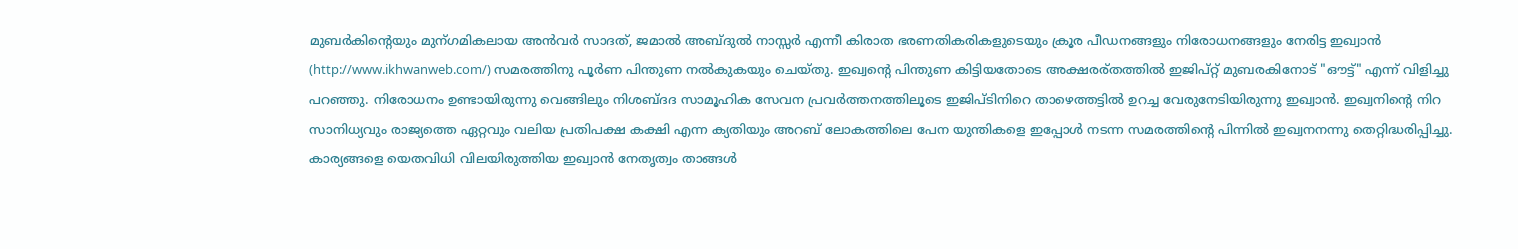മുബര്‍കിന്റെയും മുന്ഗമികലായ അന്‍വര്‍ സാദത്, ജമാല്‍ അബ്ദുല്‍ നാസ്സര്‍ എന്നീ കിരാത ഭരണതികരികളുടെയും ക്രൂര പീഡനങ്ങളും നിരോധനങ്ങളും നേരിട്ട ഇഖ്വാന്‍ (http://www.ikhwanweb.com/) സമരത്തിനു പൂര്‍ണ പിന്തുണ നല്‍കുകയും ചെയ്തു. ഇഖ്വന്റെ പിന്തുണ കിട്ടിയതോടെ അക്ഷരര്തത്തില്‍ ഇജിപ്റ്റ് മുബരകിനോട് "ഔട്ട്‌" എന്ന് വിളിച്ചു പറഞ്ഞു. നിരോധനം ഉണ്ടായിരുന്നു വെങ്ങിലും നിശബ്ദദ സാമൂഹിക സേവന പ്രവര്‍ത്തനത്തിലൂടെ ഇജിപ്ടിനിറെ താഴെത്തട്ടില്‍ ഉറച്ച വേരുനേടിയിരുന്നു ഇഖ്വാന്‍. ഇഖ്വനിന്റെ നിറ സാനിധ്യവും രാജ്യത്തെ ഏറ്റവും വലിയ പ്രതിപക്ഷ കക്ഷി എന്ന ക്യതിയും അറബ് ലോകത്തിലെ പേന യുന്തികളെ ഇപ്പോള്‍ നടന്ന സമരത്തിന്റെ പിന്നില്‍ ഇഖ്വനനന്നു തെറ്റിദ്ധരിപ്പിച്ചു. കാര്യങ്ങളെ യെതവിധി വിലയിരുത്തിയ ഇഖ്വാന്‍ നേതൃത്വം താങ്ങള്‍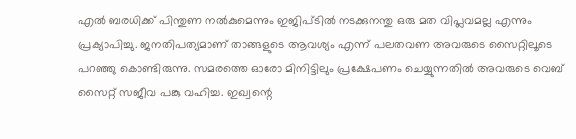എല്‍ ബരധിക്ക് പിന്തുണ നല്‍കുമെന്നും ഇജിപ്ടില്‍ നടക്കുനന്തു ഒരു മത വിപ്ലവമല്ല എന്നും പ്രക്യാപിച്ചു. ജനതിപത്യമാണ് താങ്ങളുടെ ആവശ്യം എന്ന് പലതവണ അവരുടെ സൈറ്റിലൂടെ പറഞ്ഞു കൊണ്ടിരുന്നു. സമരത്തെ ഓരോ മിനിട്ടിലും പ്രക്ഷേപണം ചെയ്യുന്നതില്‍ അവരുടെ വെബ് സൈറ്റ് സജീവ പങ്കു വഹിച്ച. ഇഖ്വന്റെ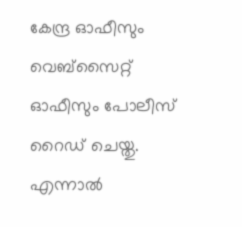കേന്ദ്ര ഓഫീസും വെബ്സൈറ്റ് ഓഫീസും പോലീസ് റൈഡ് ചെയ്തു. എന്നാല്‍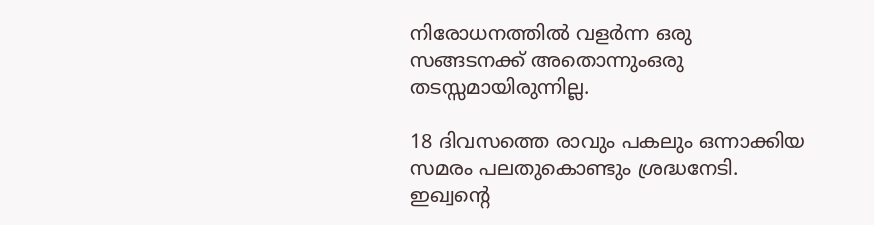നിരോധനത്തില്‍ വളര്‍ന്ന ഒരു സങ്ങടനക്ക് അതൊന്നുംഒരു തടസ്സമായിരുന്നില്ല.

18 ദിവസത്തെ രാവും പകലും ഒന്നാക്കിയ സമരം പലതുകൊണ്ടും ശ്രദ്ധനേടി.  ഇഖ്വന്റെ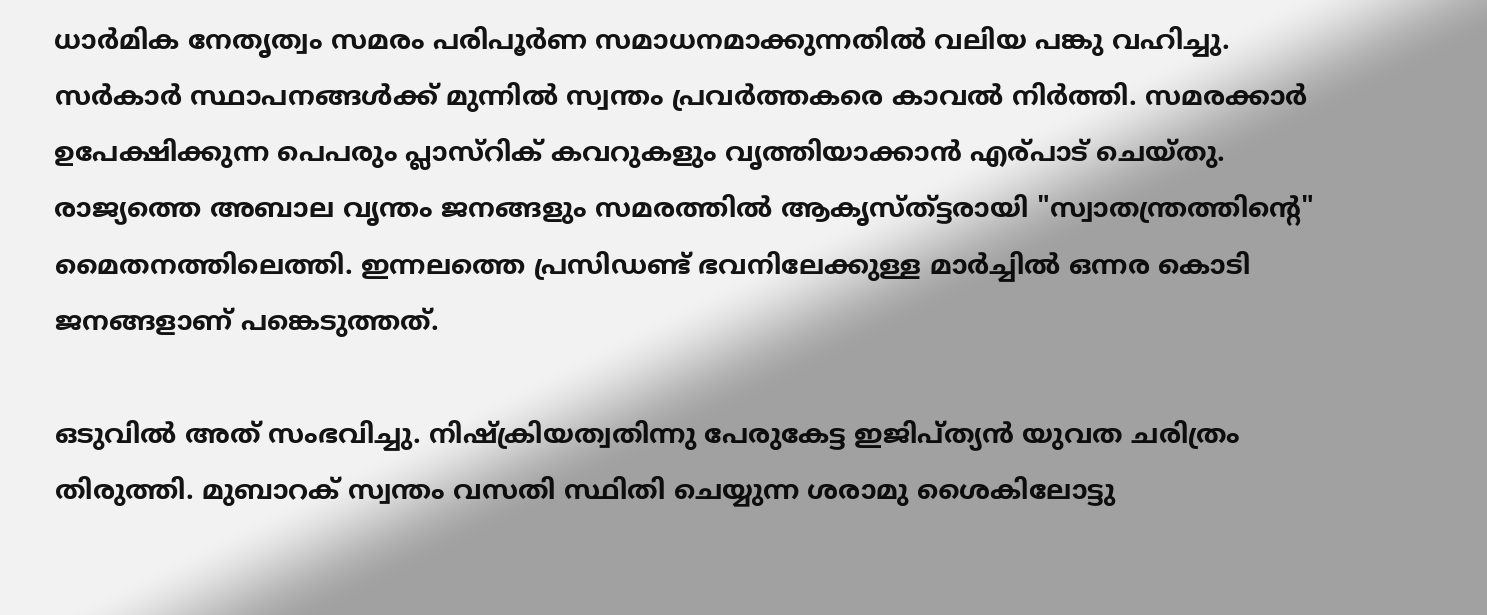ധാര്‍മിക നേതൃത്വം സമരം പരിപൂര്‍ണ സമാധനമാക്കുന്നതില്‍ വലിയ പങ്കു വഹിച്ചു. സര്‍കാര്‍ സ്ഥാപനങ്ങള്‍ക്ക് മുന്നില്‍ സ്വന്തം പ്രവര്‍ത്തകരെ കാവല്‍ നിര്‍ത്തി. സമരക്കാര്‍ ഉപേക്ഷിക്കുന്ന പെപരും പ്ലാസ്റിക് കവറുകളും വൃത്തിയാക്കാന്‍ എര്പാട് ചെയ്തു. രാജ്യത്തെ അബാല വൃന്തം ജനങ്ങളും സമരത്തില്‍ ആകൃസ്ത്ട്ടരായി "സ്വാതന്ത്രത്തിന്റെ" മൈതനത്തിലെത്തി. ഇന്നലത്തെ പ്രസിഡണ്ട്‌ ഭവനിലേക്കുള്ള മാര്‍ച്ചില്‍ ഒന്നര കൊടി ജനങ്ങളാണ് പങ്കെടുത്തത്.

ഒടുവില്‍ അത് സംഭവിച്ചു. നിഷ്ക്രിയത്വതിന്നു പേരുകേട്ട ഇജിപ്ത്യന്‍ യുവത ചരിത്രം തിരുത്തി. മുബാറക് സ്വന്തം വസതി സ്ഥിതി ചെയ്യുന്ന ശരാമു ശൈകിലോട്ടു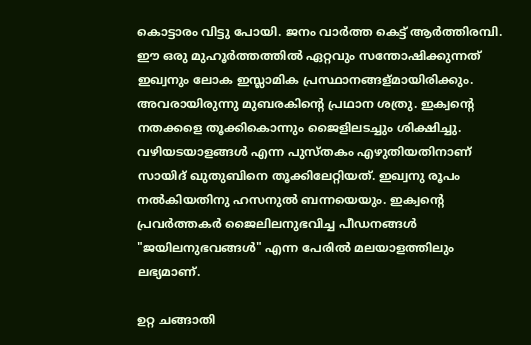കൊട്ടാരം വിട്ടു പോയി. ജനം വാര്‍ത്ത‍ കെട്ട് ആര്‍ത്തിരമ്പി. ഈ ഒരു മുഹൂര്‍ത്തത്തില്‍ ഏറ്റവും സന്തോഷിക്കുന്നത് ഇഖ്വനും ലോക ഇസ്ലാമിക പ്രസ്ഥാനങ്ങള്മായിരിക്കും. അവരായിരുന്നു മുബരകിന്റെ പ്രഥാന ശത്രു. ഇക്വന്റെ നതക്കളെ തൂക്കികൊന്നും ജൈളിലടച്ചും ശിക്ഷിച്ചു. വഴിയടയാളങ്ങള്‍ എന്ന പുസ്തകം എഴുതിയതിനാണ് സായിദ് ഖുതുബിനെ തൂക്കിലേറ്റിയത്. ഇഖ്വനു രൂപം നല്‍കിയതിനു ഹസനുല്‍ ബന്നയെയും. ഇക്വന്റെ പ്രവര്‍ത്തകര്‍ ജൈലിലനുഭവിച്ച പീഡനങ്ങള്‍ "ജയിലനുഭവങ്ങള്‍" എന്ന പേരില്‍ മലയാളത്തിലും ലഭ്യമാണ്.

ഉറ്റ ചങ്ങാതി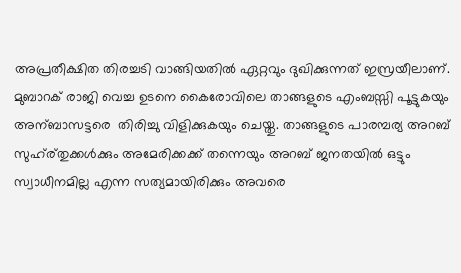അപ്രതീക്ഷിത തിരച്ചടി വാങ്ങിയതില്‍ ഏറ്റവും ദുഖിക്കുന്നത് ഇസ്രയീലാണ്. മുബാറക് രാജി വെച്ച ഉടനെ കൈരോവിലെ താങ്ങളുടെ എംബസ്സി പൂട്ടുകയും അന്ബാസട്ടരെ  തിരിച്ചു വിളിക്കുകയും ചെയ്തു. താങ്ങളുടെ പാരമ്പര്യ അറബ് സുഹ്ര്തുക്കള്‍ക്കും അമേരിക്കക്ക് തന്നെയും അറബ് ജനതയില്‍ ഒട്ടും സ്വാധീനമില്ല എന്ന സത്യമായിരിക്കും അവരെ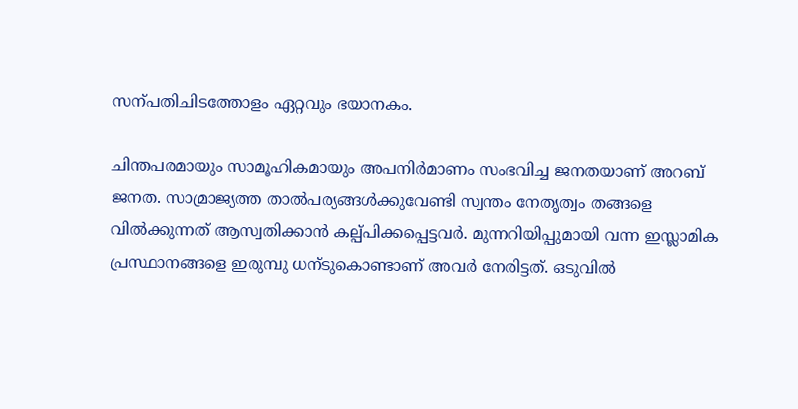സന്പതിചിടത്തോളം ഏറ്റവും ഭയാനകം.

ചിന്തപരമായും സാമൂഹികമായും അപനിര്‍മാണം സംഭവിച്ച ജനതയാണ് അറബ് ജനത. സാമ്രാജ്യത്ത താല്‍പര്യങ്ങള്‍ക്കുവേണ്ടി സ്വന്തം നേതൃത്വം തങ്ങളെ വില്‍ക്കുന്നത് ആസ്വതിക്കാന്‍ കല്പ്പിക്കപ്പെട്ടവര്‍. മുന്നറിയിപ്പുമായി വന്ന ഇസ്ലാമിക പ്രസ്ഥാനങ്ങളെ ഇരുമ്പു ധന്ടുകൊണ്ടാണ് അവര്‍ നേരിട്ടത്. ഒടുവില്‍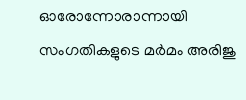ഓരോന്നോരാന്നായി സംഗതികളുടെ മര്‍മം അരിജു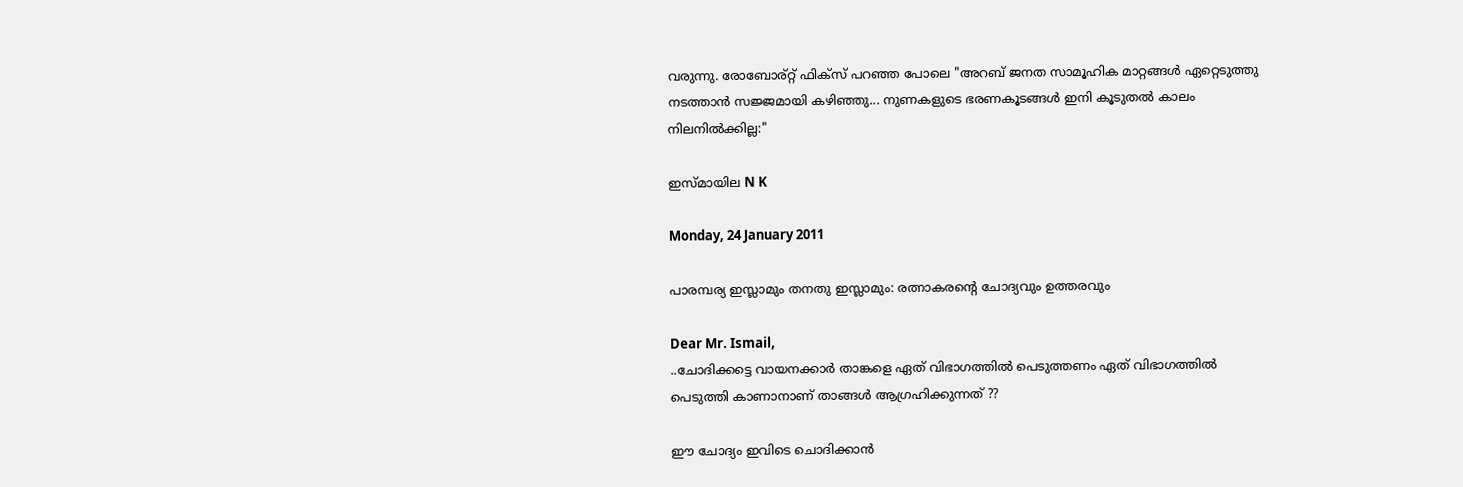വരുന്നു. രോബോര്റ്റ് ഫിക്സ് പറഞ്ഞ പോലെ "അറബ് ജനത സാമൂഹിക മാറ്റങ്ങള്‍ ഏറ്റെടുത്തു നടത്താന്‍ സജ്ജമായി കഴിഞ്ഞു... നുണകളുടെ ഭരണകൂടങ്ങള്‍ ഇനി കൂടുതല്‍ കാലം നിലനില്‍ക്കില്ല:"

ഇസ്മായില N K

Monday, 24 January 2011

പാരമ്പര്യ ഇസ്ലാമും തനതു ഇസ്ലാമും: രത്നാകരന്റെ ചോദ്യവും ഉത്തരവും

Dear Mr. Ismail,
..ചോദിക്കട്ടെ വായനക്കാര്‍ താങ്കളെ ഏത് വിഭാഗത്തില്‍ പെടുത്തണം ഏത് വിഭാഗത്തില്‍ പെടുത്തി കാണാനാണ് താങ്ങള്‍ ആഗ്രഹിക്കുന്നത് ??

ഈ ചോദ്യം ഇവിടെ ചൊദിക്കാന്‍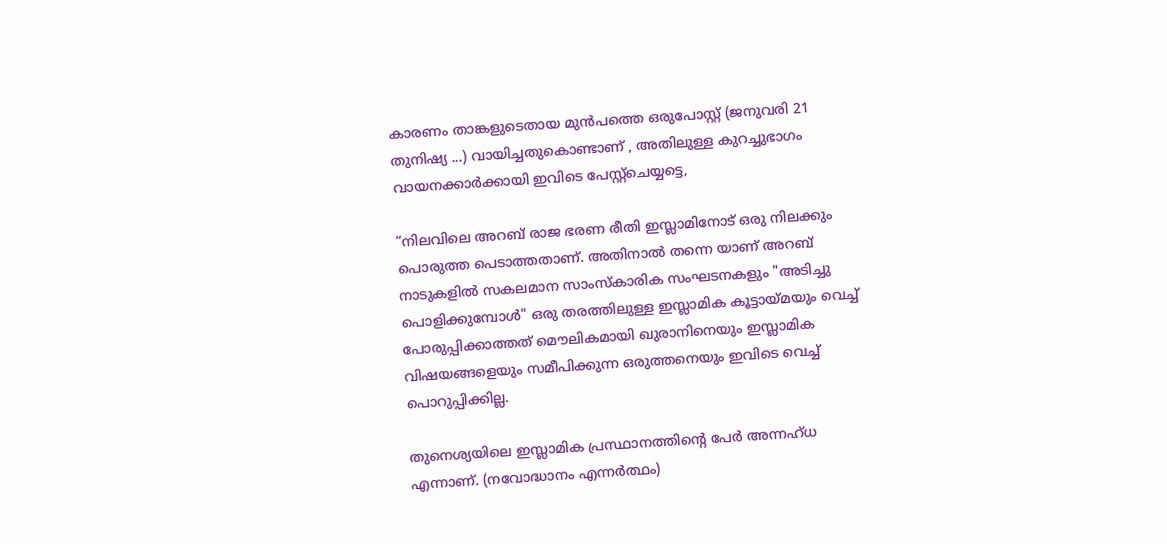കാരണം താങ്കളുടെതായ മുന്‍പത്തെ ഒരുപോസ്റ്റ്‌ (ജനുവരി 21 തുനിഷ്യ ...) വായിച്ചതുകൊണ്ടാണ് , അതിലുള്ള കുറച്ചുഭാഗം വായനക്കാര്‍ക്കായി ഇവിടെ പേസ്റ്റ്ചെയ്യട്ടെ,

“നിലവിലെ അറബ് രാജ ഭരണ രീതി ഇസ്ലാമിനോട് ഒരു നിലക്കും പൊരുത്ത പെടാത്തതാണ്. അതിനാല്‍ തന്നെ യാണ് അറബ് നാടുകളില്‍ സകലമാന സാംസ്‌കാരിക സംഘടനകളും "അടിച്ചു പൊളിക്കുമ്പോള്‍" ഒരു തരത്തിലുള്ള ഇസ്ലാമിക കൂട്ടായ്മയും വെച്ച് പോരുപ്പിക്കാത്തത്‌ മൌലികമായി ഖുരാനിനെയും ഇസ്ലാമിക വിഷയങ്ങളെയും സമീപിക്കുന്ന ഒരുത്തനെയും ഇവിടെ വെച്ച് പൊറുപ്പിക്കില്ല.

തുനെശ്യയിലെ ഇസ്ലാമിക പ്രസ്ഥാനത്തിന്റെ പേര്‍ അന്നഹ്ധ എന്നാണ്. (നവോദ്ധാനം എന്നര്‍ത്ഥം)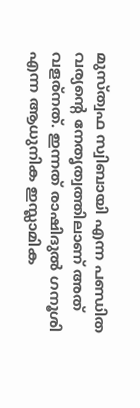മുസ്ത്വഫ സ്വിബായി എന്ന പണ്ഡിത വര്യന്റെ നേതൃത്വത്തിലാണ് അത് വളര്നത്. ഇന്നത്‌ രാഷിദുല്‍ ഗനൂശി എന്ന ആധുനിക ഇസ്ലാമിക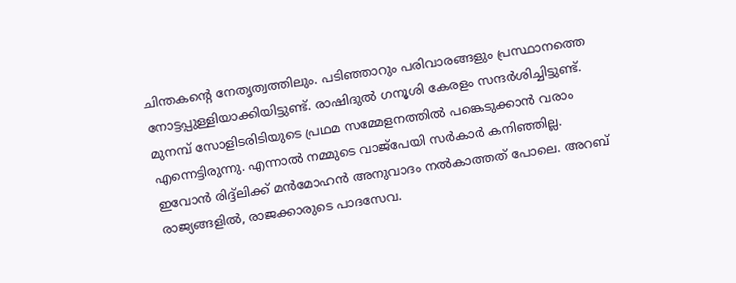ചിന്തകന്റെ നേതൃത്വത്തിലും. പടിഞ്ഞാറും പരിവാരങ്ങളും പ്രസ്ഥാനത്തെ നോട്ടപ്പുള്ളിയാക്കിയിട്ടുണ്ട്. രാഷിദുല്‍ ഗനൂശി കേരളം സന്ദര്‍ശിച്ചിട്ടുണ്ട്. മുനമ്പ് സോളിടരിടിയുടെ പ്രഥമ സമ്മേളനത്തില്‍ പങ്കെടുക്കാന്‍ വരാം എന്നെട്ടിരുന്നു. എന്നാല്‍ നമ്മുടെ വാജ്‌പേയി സര്‍കാര്‍ കനിഞ്ഞില്ല. ഇവോന്‍ രിദ്ദ്ലിക്ക് മന്‍മോഹന്‍ അനുവാദം നല്‍കാത്തത് പോലെ. അറബ് രാജ്യങ്ങളില്‍, രാജക്കാരുടെ പാദസേവ.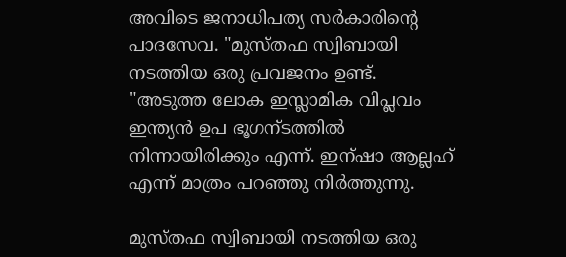അവിടെ ജനാധിപത്യ സര്‍കാരിന്റെ പാദസേവ. "മുസ്തഫ സ്വിബായി നടത്തിയ ഒരു പ്രവജനം ഉണ്ട്. "അടുത്ത ലോക ഇസ്ലാമിക വിപ്ലവം ഇന്ത്യന്‍ ഉപ ഭൂഗന്ടത്തില്‍ നിന്നായിരിക്കും എന്ന്. ഇന്ഷാ ആല്ലഹ് എന്ന് മാത്രം പറഞ്ഞു നിര്‍ത്തുന്നു.

മുസ്തഫ സ്വിബായി നടത്തിയ ഒരു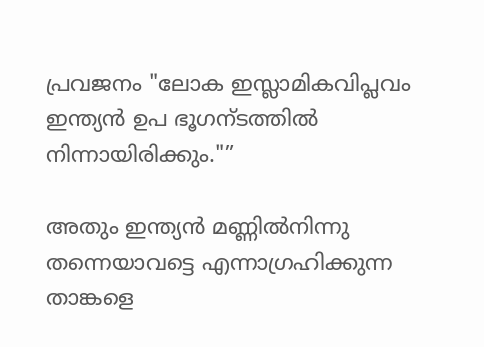പ്രവജനം "ലോക ഇസ്ലാമികവിപ്ലവം ഇന്ത്യന്‍ ഉപ ഭൂഗന്ടത്തില്‍ നിന്നായിരിക്കും."”

അതും ഇന്ത്യന്‍ മണ്ണില്‍നിന്നു തന്നെയാവട്ടെ എന്നാഗ്രഹിക്കുന്ന താങ്കളെ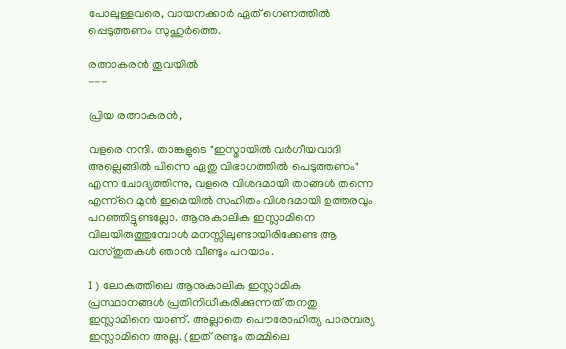പോലുള്ളവരെ, വായനക്കാര്‍ ഏത് ഗെണത്തില്‍ പ്പെടുത്തണം സുഹുര്‍ത്തെ.

രത്നാകരന്‍ തൂവയില്‍
---

പ്രിയ രത്നാകരന്‍,

വളരെ നന്ദി. താങ്കളുടെ "ഇസ്മായില്‍ വര്‍ഗീയവാദി അല്ലെങ്ങില്‍ പിന്നെ ഏതു വിഭാഗത്തില്‍ പെടുത്തണം" എന്ന ചോദ്യത്തിന്നു, വളരെ വിശദമായി താങ്ങള്‍ തന്നെ എന്ന്റെ മുന്‍ ഇമെയില്‍ സഹിതം വിശദമായി ഉത്തരവും പറഞ്ഞിട്ടുണ്ടല്ലോ. ആനുകാലിക ഇസ്ലാമിനെ വിലയിരുത്തുമ്പോള്‍ മനസ്സിലുണ്ടായിരിക്കേണ്ട ആ വസ്തുതകള്‍ ഞാന്‍ വീണ്ടും പറയാം.

1 ) ലോകത്തിലെ ആനുകാലിക ഇസ്ലാമിക പ്രസ്ഥാനങ്ങള്‍ പ്രതിനിധീകരിക്കുന്നത് തനതു ഇസ്ലാമിനെ യാണ്. അല്ലാതെ പൌരോഹിത്യ പാരമ്പര്യ ഇസ്ലാമിനെ അല്ല. (ഇത് രണ്ടും തമ്മിലെ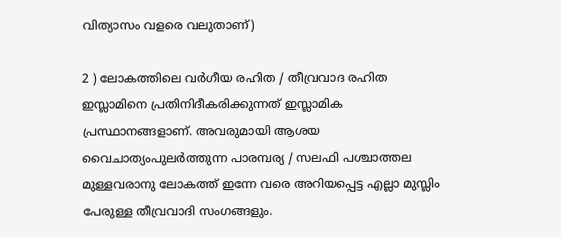വിത്യാസം വളരെ വലുതാണ്)

2 ) ലോകത്തിലെ വര്‍ഗീയ രഹിത / തീവ്രവാദ രഹിത ഇസ്ലാമിനെ പ്രതിനിദീകരിക്കുന്നത് ഇസ്ലാമിക പ്രസ്ഥാനങ്ങളാണ്. അവരുമായി ആശയ വൈചാത്യംപുലര്‍ത്തുന്ന പാരമ്പര്യ / സലഫി പശ്ചാത്തല മുള്ളവരാനു ലോകത്ത് ഇന്നേ വരെ അറിയപ്പെട്ട എല്ലാ മുസ്ലിം പേരുള്ള തീവ്രവാദി സംഗങ്ങളും.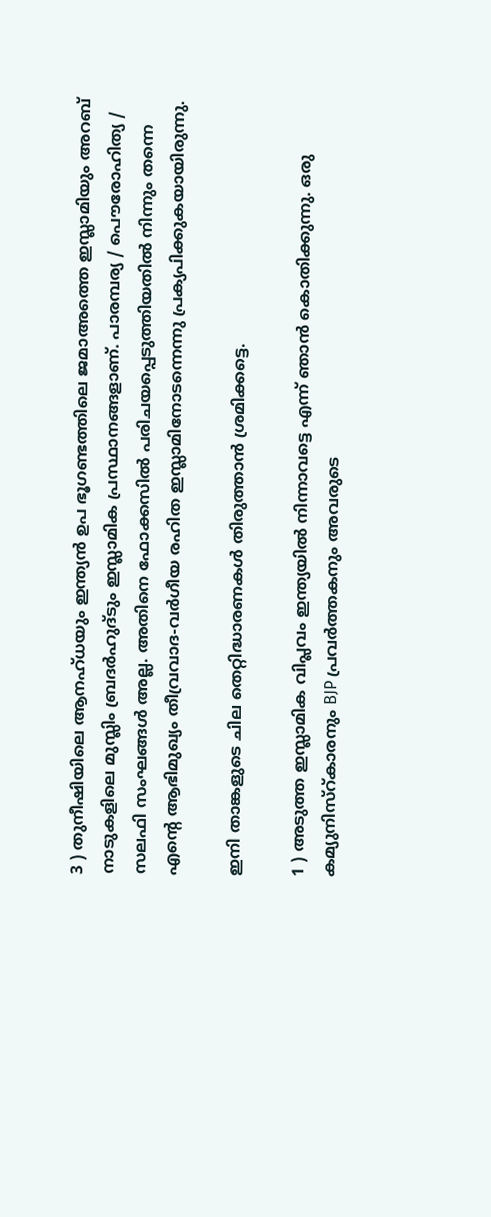3 ) തുനീഷിയിലെ ആനഹ്ധയും ഇന്ത്യന്‍ ഉപ ഭൂഗണ്ടത്തിലെ ജമാഅത്തെ ഇസ്ലാമിയും അറബ് നാടുകളിലെ മുസ്ലിം ബ്രദര്‍ഹുദ്ടും ഇസ്ലാമിക പ്രസ്ഥാനങ്ങളാണ്. പാരമ്പര്യ / പൌരോഹിത്യ / സലഫി സംഘങ്ങള്‍ അല്ല. അതിനെ ഫോക്കസില്‍ പരിചയപ്പെടുത്തിയതില്‍ നിന്നും തന്നെ എന്റെ ആഭിമുഖ്യം തീവ്രവാദ-വര്‍ഗീയ രഹിത ഇസ്ലാമിനോടന്നെന്നു പ്രക്യപിക്കുകയായിരുന്നു.

ഇനി താങ്കളുടെ ചില തെറ്റിദ്ധാരണകള്‍ തിരുത്താന്‍ ശ്രമിക്കട്ടെ.

1 ) അടുത്ത ഇസ്ലാമിക വിപ്ലവം ഇന്ത്യയില്‍ നിന്നാവട്ടെ എന്ന് ഞാന്‍ കൊതിക്കുന്നു. ഒരു കമ്യുനിസ്റ്കാരനും BJP പ്രവര്‍ത്തകനും അവരുടെ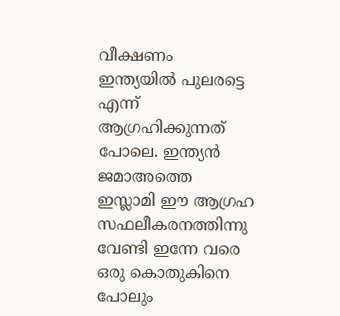വീക്ഷണം ഇന്ത്യയില്‍ പുലരട്ടെ എന്ന് ആഗ്രഹിക്കുന്നത് പോലെ. ഇന്ത്യന്‍ ജമാഅത്തെ ഇസ്ലാമി ഈ ആഗ്രഹ സഫലീകരനത്തിന്നു വേണ്ടി ഇന്നേ വരെ ഒരു കൊതുകിനെ പോലും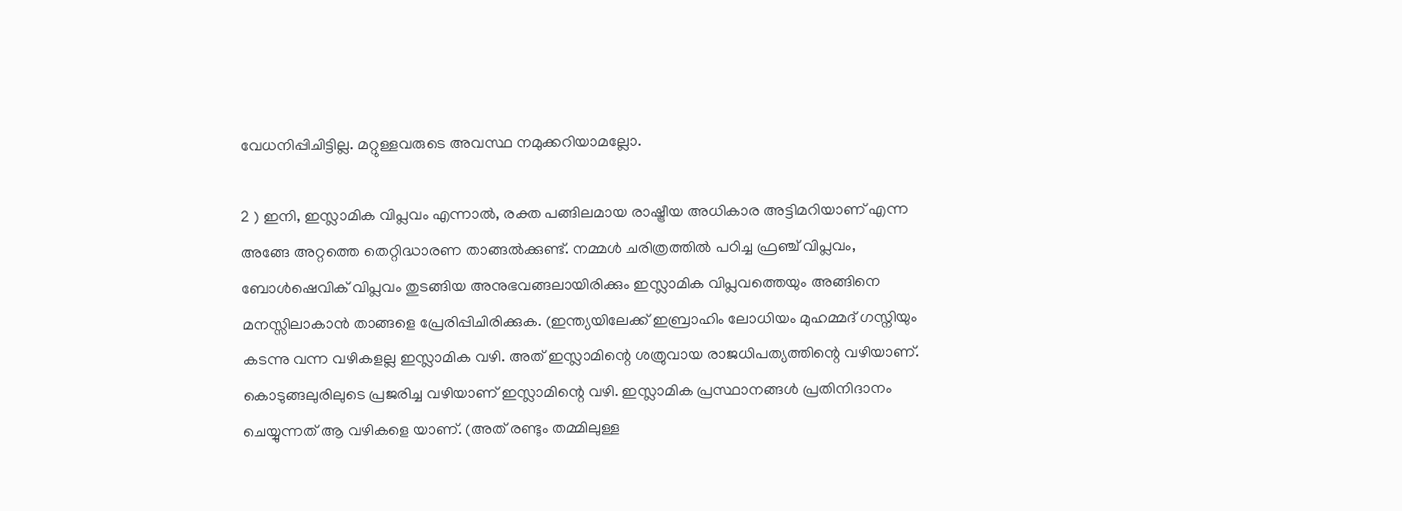വേധനിപ്പിചിട്ടില്ല. മറ്റുള്ളവരുടെ അവസ്ഥ നമുക്കറിയാമല്ലോ.

2 ) ഇനി, ഇസ്ലാമിക വിപ്ലവം എന്നാല്‍, രക്ത പങ്ങിലമായ രാഷ്ട്രീയ അധികാര അട്ടിമറിയാണ് എന്ന അങ്ങേ അറ്റത്തെ തെറ്റിദ്ധാരണ താങ്ങല്‍ക്കുണ്ട്. നമ്മള്‍ ചരിത്രത്തില്‍ പഠിച്ച ഫ്രഞ്ച് വിപ്ലവം, ബോള്‍ഷെവിക് വിപ്ലവം തുടങ്ങിയ അനുഭവങ്ങലായിരിക്കും ഇസ്ലാമിക വിപ്ലവത്തെയും അങ്ങിനെ മനസ്സിലാകാന്‍ താങ്ങളെ പ്രേരിപ്പിചിരിക്കുക. (ഇന്ത്യയിലേക്ക്‌ ഇബ്രാഹിം ലോധിയം മുഹമ്മദ്‌ ഗസ്നിയും കടന്നു വന്ന വഴികളല്ല ഇസ്ലാമിക വഴി. അത് ഇസ്ലാമിന്റെ ശത്രുവായ രാജധിപത്യത്തിന്റെ വഴിയാണ്. കൊടുങ്ങലുരിലുടെ പ്രജരിച്ച വഴിയാണ് ഇസ്ലാമിന്റെ വഴി. ഇസ്ലാമിക പ്രസ്ഥാനങ്ങള്‍ പ്രതിനിദാനം ചെയ്യുന്നത് ആ വഴികളെ യാണ്. (അത് രണ്ടും തമ്മിലുള്ള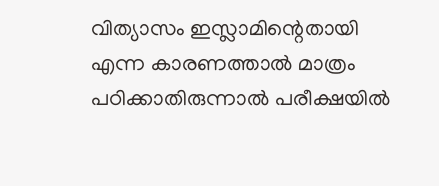വിത്യാസം ഇസ്ലാമിന്റെതായി എന്ന കാരണത്താല്‍ മാത്രം പഠിക്കാതിരുന്നാല്‍ പരീക്ഷയില്‍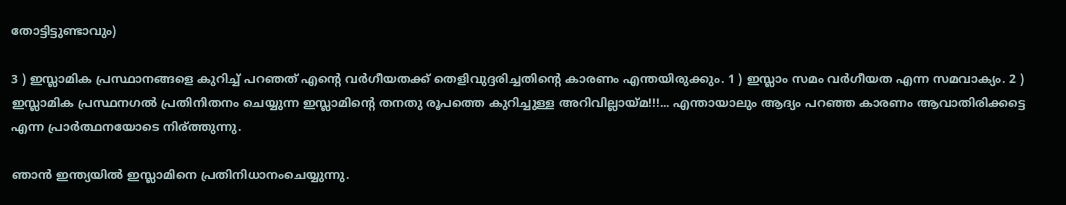തോട്ടിട്ടുണ്ടാവും)

3 ) ഇസ്ലാമിക പ്രസ്ഥാനങ്ങളെ കുറിച്ച് പറഞത് എന്റെ വര്‍ഗീയതക്ക് തെളിവുദ്ദരിച്ചതിന്റെ കാരണം എന്തയിരുക്കും. 1 ) ഇസ്ലാം സമം വര്‍ഗീയത എന്ന സമവാക്യം. 2 ) ഇസ്ലാമിക പ്രസ്ഥനഗല്‍ പ്രതിനിതനം ചെയ്യുന്ന ഇസ്ലാമിന്റെ തനതു രൂപത്തെ കുറിച്ചുള്ള അറിവില്ലായ്മ!!!... എന്തായാലും ആദ്യം പറഞ്ഞ കാരണം ആവാതിരിക്കട്ടെ എന്ന പ്രാര്‍ത്ഥനയോടെ നിര്ത്തുന്നു.

ഞാന്‍ ഇന്ത്യയില്‍ ഇസ്ലാമിനെ പ്രതിനിധാനംചെയ്യുന്നു.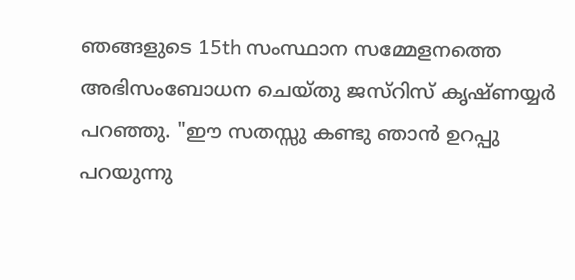ഞങ്ങളുടെ 15th സംസ്ഥാന സമ്മേളനത്തെ അഭിസംബോധന ചെയ്തു ജസ്റിസ് കൃഷ്ണയ്യര്‍ പറഞ്ഞു. "ഈ സതസ്സു കണ്ടു ഞാന്‍ ഉറപ്പു പറയുന്നു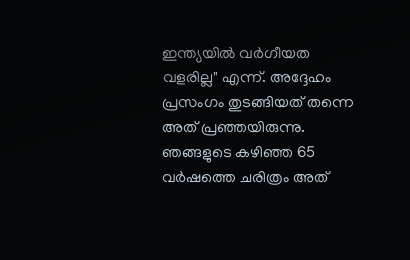ഇന്ത്യയില്‍ വര്‍ഗീയത വളരില്ല" എന്ന്. അദ്ദേഹം പ്രസംഗം തുടങ്ങിയത് തന്നെ അത് പ്രഞ്ഞയിരുന്നു. ഞങ്ങളുടെ കഴിഞ്ഞ 65 വര്‍ഷത്തെ ചരിത്രം അത്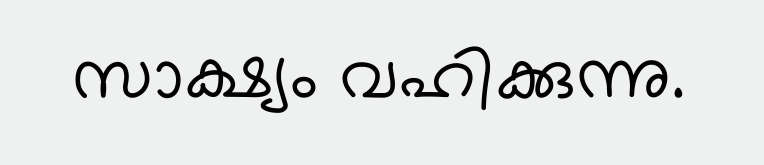സാക്ഷ്യം വഹിക്കുന്നു.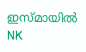ഇസ്മായില്‍ NK